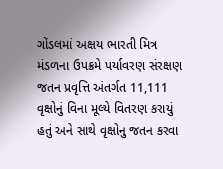ગોંડલમાં અક્ષય ભારતી મિત્ર મંડળના ઉપક્રમે પર્યાવરણ સંરક્ષણ જતન પ્રવૃત્તિ અંતર્ગત 11,111 વૃક્ષોનું વિના મૂલ્યે વિતરણ કરાયું હતું અને સાથે વૃક્ષોનુ જતન કરવા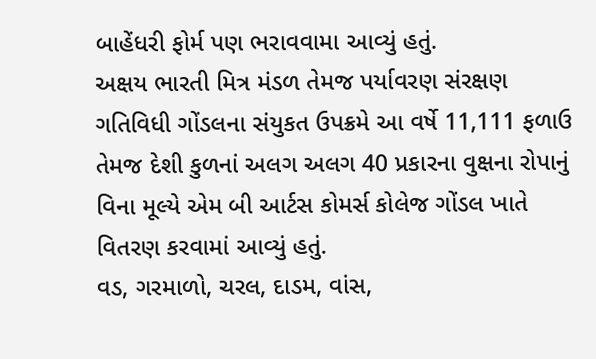બાહેંધરી ફોર્મ પણ ભરાવવામા આવ્યું હતું.
અક્ષય ભારતી મિત્ર મંડળ તેમજ પર્યાવરણ સંરક્ષણ ગતિવિધી ગોંડલના સંયુકત ઉપક્રમે આ વર્ષે 11,111 ફળાઉ તેમજ દેશી કુળનાં અલગ અલગ 40 પ્રકારના વુક્ષના રોપાનું વિના મૂલ્યે એમ બી આર્ટસ કોમર્સ કોલેજ ગોંડલ ખાતે વિતરણ કરવામાં આવ્યું હતું.
વડ, ગરમાળો, ચરલ, દાડમ, વાંસ,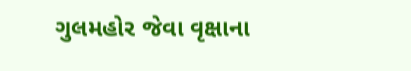ગુલમહોર જેવા વૃક્ષાના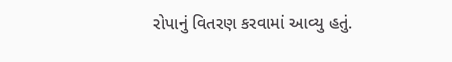રોપાનું વિતરણ કરવામાં આવ્યુ હતું.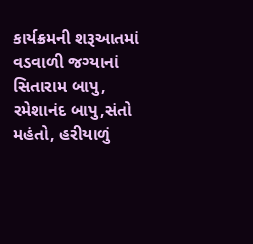કાર્યક્રમની શરૂઆતમાં વડવાળી જગ્યાનાં સિતારામ બાપુ, રમેશાનંદ બાપુ,સંતો મહંતો, હરીયાળું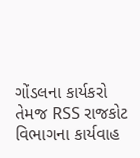ગોંડલના કાર્યકરો તેમજ RSS રાજકોટ વિભાગના કાર્યવાહ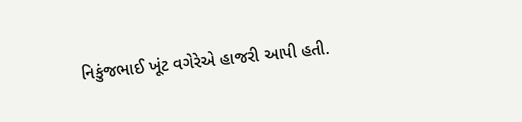નિકુંજભાઈ ખૂંટ વગેરેએ હાજરી આપી હતી.